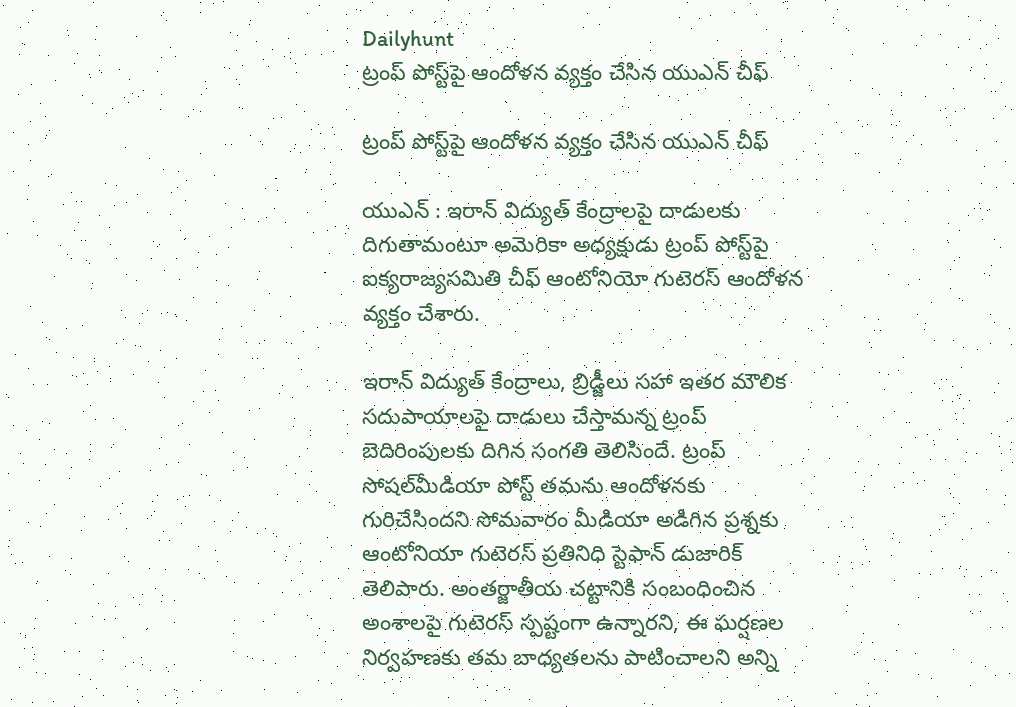Dailyhunt
ట్రంప్‌ పోస్ట్‌పై ఆందోళన వ్యక్తం చేసిన యుఎన్‌ చీఫ్‌

ట్రంప్‌ పోస్ట్‌పై ఆందోళన వ్యక్తం చేసిన యుఎన్‌ చీఫ్‌

యుఎన్‌ : ఇరాన్‌ విద్యుత్‌ కేంద్రాలపై దాడులకు దిగుతామంటూ అమెరికా అధ్యక్షుడు ట్రంప్‌ పోస్ట్‌పై ఐక్యరాజ్యసమితి చీఫ్‌ ఆంటోనియో గుటెరస్‌ ఆందోళన వ్యక్తం చేశారు.

ఇరాన్‌ విద్యుత్‌ కేంద్రాలు, బ్రిడ్జీలు సహా ఇతర మౌలిక సదుపాయాలపై దాడులు చేస్తామన్న ట్రంప్‌ బెదిరింపులకు దిగిన సంగతి తెలిసిందే. ట్రంప్‌ సోషల్‌మీడియా పోస్ట్‌ తమను ఆందోళనకు గురిచేసిందని సోమవారం మీడియా అడిగిన ప్రశ్నకు ఆంటోనియా గుటెరస్‌ ప్రతినిధి స్టెఫాన్‌ డుజారిక్‌ తెలిపారు. అంతర్జాతీయ చట్టానికి సంబంధించిన అంశాలపై గుటెరస్‌ స్పష్టంగా ఉన్నారని, ఈ ఘర్షణల నిర్వహణకు తమ బాధ్యతలను పాటించాలని అన్ని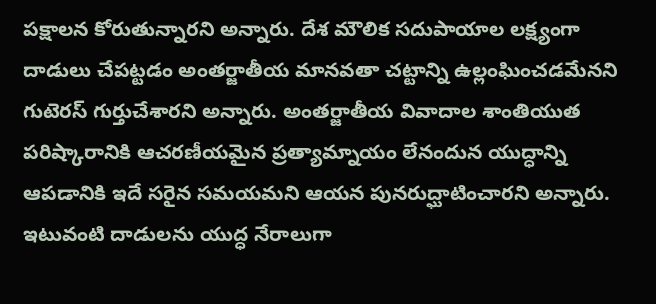పక్షాలన కోరుతున్నారని అన్నారు. దేశ మౌలిక సదుపాయాల లక్ష్యంగా దాడులు చేపట్టడం అంతర్జాతీయ మానవతా చట్టాన్ని ఉల్లంఘించడమేనని గుటెరస్‌ గుర్తుచేశారని అన్నారు. అంతర్జాతీయ వివాదాల శాంతియుత పరిష్కారానికి ఆచరణీయమైన ప్రత్యామ్నాయం లేనందున యుద్ధాన్ని ఆపడానికి ఇదే సరైన సమయమని ఆయన పునరుద్ఘాటించారని అన్నారు. ఇటువంటి దాడులను యుద్ధ నేరాలుగా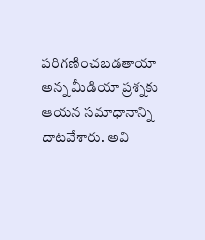పరిగణించబడతాయా అన్న మీడియా ప్రశ్నకు ఆయన సమాధానాన్ని దాటవేశారు. అవి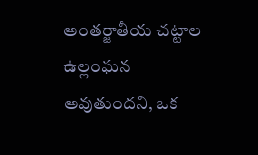అంతర్జాతీయ చట్టాల ఉల్లంఘన అవుతుందని, ఒక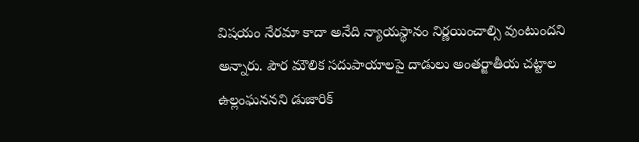విషయం నేరమా కాదా అనేది న్యాయస్థానం నిర్ణయించాల్సి వుంటుందని అన్నారు. పౌర మౌలిక సదుపాయాలపై దాడులు అంతర్జాతీయ చట్టాల ఉల్లంఘననని డుజారిక్‌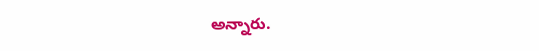అన్నారు.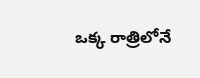ఒక్క రాత్రిలోనే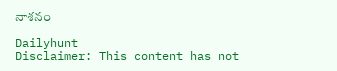నాశనం

Dailyhunt
Disclaimer: This content has not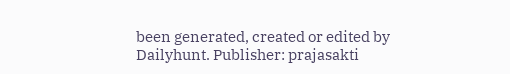been generated, created or edited by Dailyhunt. Publisher: prajasakti